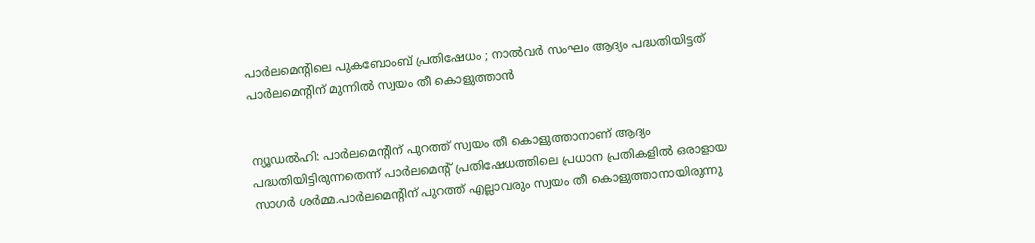പാര്‍ലമെന്റിലെ പുകബോംബ് പ്രതിഷേധം ; നാല്‍വര്‍ സംഘം ആദ്യം പദ്ധതിയിട്ടത് പാര്‍ലമെന്റിന് മുന്നില്‍ സ്വയം തീ കൊളുത്താന്‍


ന്യൂഡല്‍ഹി: പാര്‍ലമെന്റിന് പുറത്ത് സ്വയം തീ കൊളുത്താനാണ് ആദ്യം പദ്ധതിയിട്ടിരുന്നതെന്ന് പാര്‍ലമെന്റ് പ്രതിഷേധത്തിലെ പ്രധാന പ്രതികളില്‍ ഒരാളായ സാഗര്‍ ശര്‍മ്മ.പാര്‍ലമെന്റിന് പുറത്ത് എല്ലാവരും സ്വയം തീ കൊളുത്താനായിരുന്നു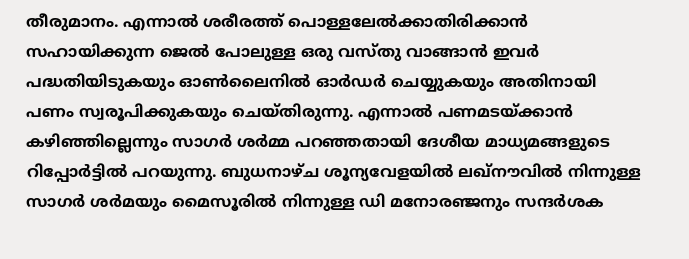തീരുമാനം. എന്നാല്‍ ശരീരത്ത് പൊള്ളലേല്‍ക്കാതിരിക്കാന്‍ സഹായിക്കുന്ന ജെല്‍ പോലുള്ള ഒരു വസ്തു വാങ്ങാന്‍ ഇവര്‍ പദ്ധതിയിടുകയും ഓണ്‍ലൈനില്‍ ഓര്‍ഡര്‍ ചെയ്യുകയും അതിനായി പണം സ്വരൂപിക്കുകയും ചെയ്തിരുന്നു. എന്നാല്‍ പണമടയ്ക്കാന്‍ കഴിഞ്ഞില്ലെന്നും സാഗര്‍ ശര്‍മ്മ പറഞ്ഞതായി ദേശീയ മാധ്യമങ്ങളുടെ റിപ്പോര്‍ട്ടില്‍ പറയുന്നു. ബുധനാഴ്ച ശൂന്യവേളയില്‍ ലഖ്നൗവില്‍ നിന്നുള്ള സാഗര്‍ ശര്‍മയും മൈസൂരില്‍ നിന്നുള്ള ഡി മനോരഞ്ജനും സന്ദര്‍ശക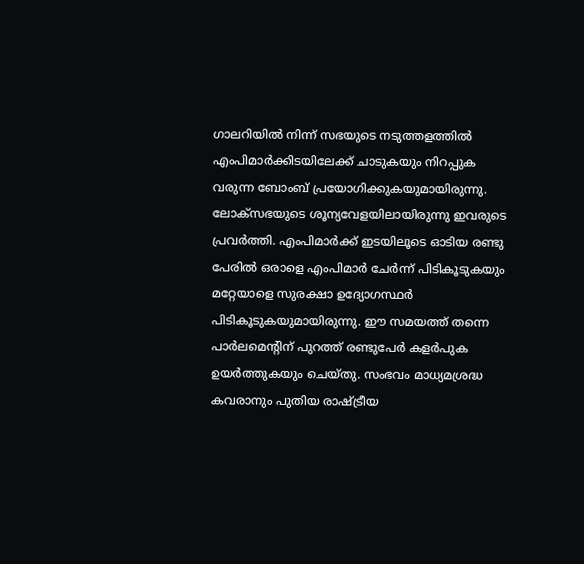ഗാലറിയില്‍ നിന്ന് സഭയുടെ നടുത്തളത്തില്‍ എംപിമാര്‍ക്കിടയിലേക്ക് ചാടുകയും നിറപ്പുക വരുന്ന ബോംബ് പ്രയോഗിക്കുകയുമായിരുന്നു.
ലോക്‌സഭയുടെ ശൂന്യവേളയിലായിരുന്നു ഇവരുടെ പ്രവര്‍ത്തി. എംപിമാര്‍ക്ക് ഇടയിലൂടെ ഓടിയ രണ്ടു പേരില്‍ ഒരാളെ എംപിമാര്‍ ചേര്‍ന്ന് പിടികൂടുകയും മറ്റേയാളെ സുരക്ഷാ ഉദ്യോഗസ്ഥര്‍ പിടികൂടുകയുമായിരുന്നു. ഈ സമയത്ത് തന്നെ പാര്‍ലമെന്റിന് പുറത്ത് രണ്ടുപേര്‍ കളര്‍പുക ഉയര്‍ത്തുകയും ചെയ്തു. സംഭവം മാധ്യമശ്രദ്ധ കവരാനും പുതിയ രാഷ്ട്രീയ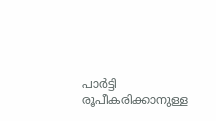പാര്‍ട്ടി രൂപീകരിക്കാനുള്ള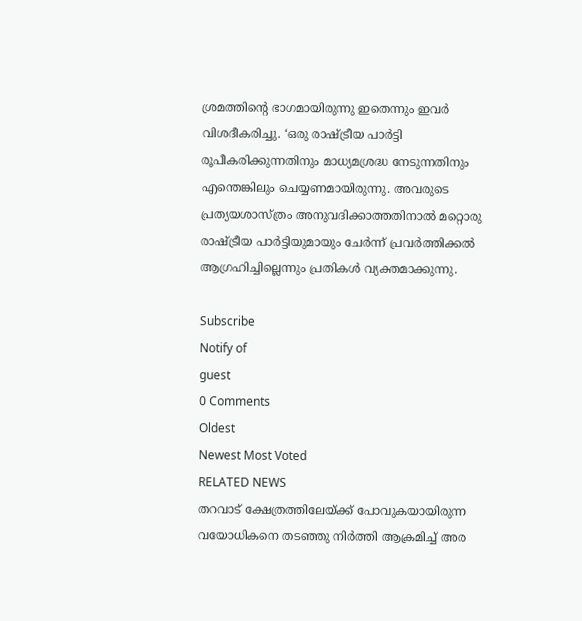ശ്രമത്തിന്റെ ഭാഗമായിരുന്നു ഇതെന്നും ഇവര്‍ വിശദീകരിച്ചു. ‘ഒരു രാഷ്ട്രീയ പാര്‍ട്ടി രൂപീകരിക്കുന്നതിനും മാധ്യമശ്രദ്ധ നേടുന്നതിനും  എന്തെങ്കിലും ചെയ്യണമായിരുന്നു. അവരുടെ പ്രത്യയശാസ്ത്രം അനുവദിക്കാത്തതിനാല്‍ മറ്റൊരു രാഷ്ട്രീയ പാര്‍ട്ടിയുമായും ചേർന്ന് പ്രവർത്തിക്കൽ  ആഗ്രഹിച്ചില്ലെന്നും പ്രതികൾ വ്യക്തമാക്കുന്നു.

Subscribe
Notify of
guest
0 Comments
Oldest
Newest Most Voted
RELATED NEWS
തറവാട് ക്ഷേത്രത്തിലേയ്ക്ക് പോവുകയായിരുന്ന വയോധികനെ തടഞ്ഞു നിർത്തി ആക്രമിച്ച് അര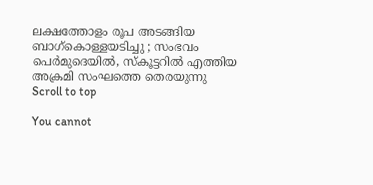ലക്ഷത്തോളം രൂപ അടങ്ങിയ ബാഗ്കൊള്ളയടിച്ചു ; സംഭവം പെർമുദെയിൽ, സ്കൂട്ടറിൽ എത്തിയ അക്രമി സംഘത്തെ തെരയുന്നു
Scroll to top

You cannot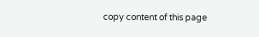copy content of this page